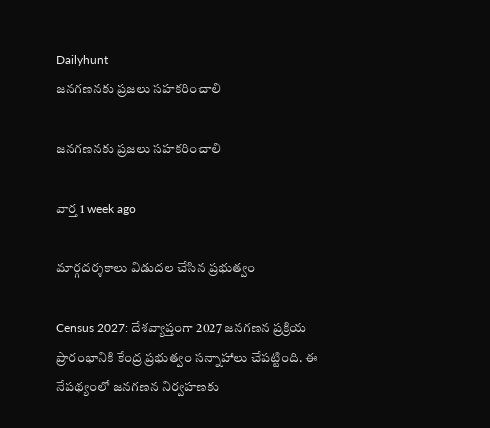Dailyhunt
జనగణనకు ప్రజలు సహకరించాలి

జనగణనకు ప్రజలు సహకరించాలి

వార్త 1 week ago

మార్గదర్శకాలు విడుదల చేసిన ప్రభుత్వం

Census 2027: దేశవ్యాప్తంగా 2027 జనగణన ప్రక్రియ ప్రారంభానికి కేంద్ర ప్రభుత్వం సన్నాహాలు చేపట్టింది. ఈ నేపథ్యంలో జనగణన నిర్వహణకు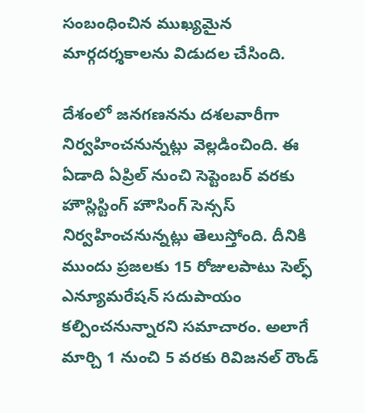సంబంధించిన ముఖ్యమైన మార్గదర్శకాలను విడుదల చేసింది.

దేశంలో జనగణనను దశలవారీగా నిర్వహించనున్నట్లు వెల్లడించింది. ఈ ఏడాది ఏప్రిల్ నుంచి సెప్టెంబర్ వరకు హౌస్లిస్టింగ్ హౌసింగ్ సెన్సస్ నిర్వహించనున్నట్లు తెలుస్తోంది. దీనికి ముందు ప్రజలకు 15 రోజులపాటు సెల్ఫ్ ఎన్యూమరేషన్ సదుపాయం కల్పించనున్నారని సమాచారం. అలాగే మార్చి 1 నుంచి 5 వరకు రివిజనల్ రౌండ్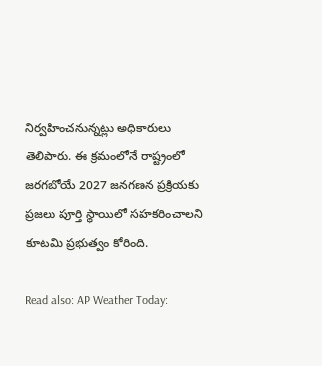నిర్వహించనున్నట్లు అధికారులు తెలిపారు. ఈ క్రమంలోనే రాష్ట్రంలో జరగబోయే 2027 జనగణన ప్రక్రియకు ప్రజలు పూర్తి స్థాయిలో సహకరించాలని కూటమి ప్రభుత్వం కోరింది.

Read also: AP Weather Today: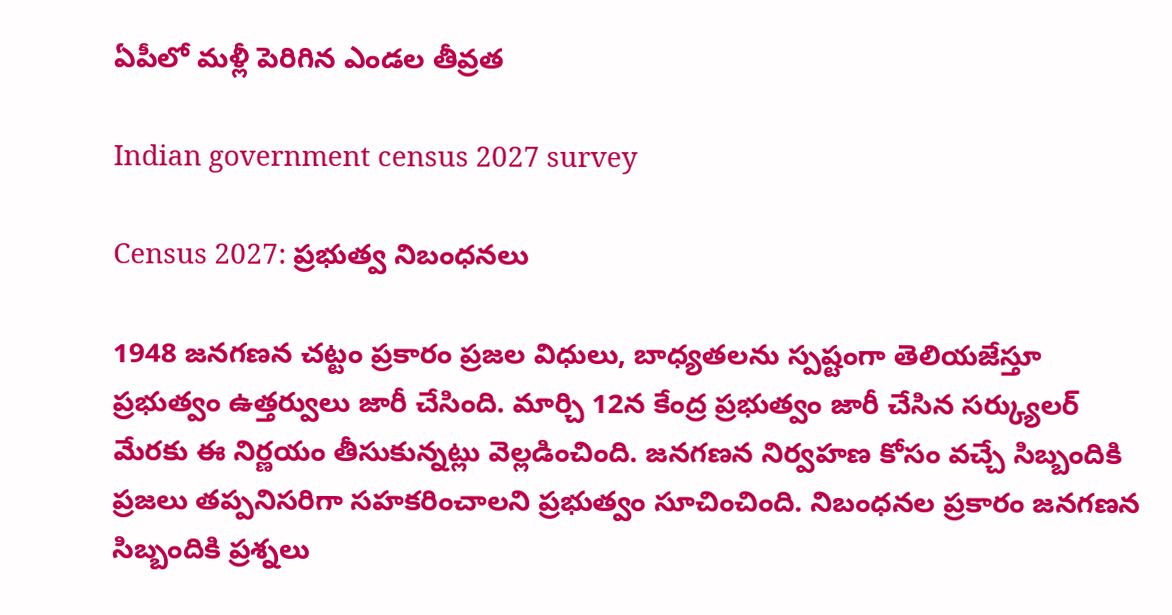ఏపీలో మళ్లీ పెరిగిన ఎండల తీవ్రత

Indian government census 2027 survey

Census 2027: ప్రభుత్వ నిబంధనలు

1948 జనగణన చట్టం ప్రకారం ప్రజల విధులు, బాధ్యతలను స్పష్టంగా తెలియజేస్తూ ప్రభుత్వం ఉత్తర్వులు జారీ చేసింది. మార్చి 12న కేంద్ర ప్రభుత్వం జారీ చేసిన సర్క్యులర్ మేరకు ఈ నిర్ణయం తీసుకున్నట్లు వెల్లడించింది. జనగణన నిర్వహణ కోసం వచ్చే సిబ్బందికి ప్రజలు తప్పనిసరిగా సహకరించాలని ప్రభుత్వం సూచించింది. నిబంధనల ప్రకారం జనగణన సిబ్బందికి ప్రశ్నలు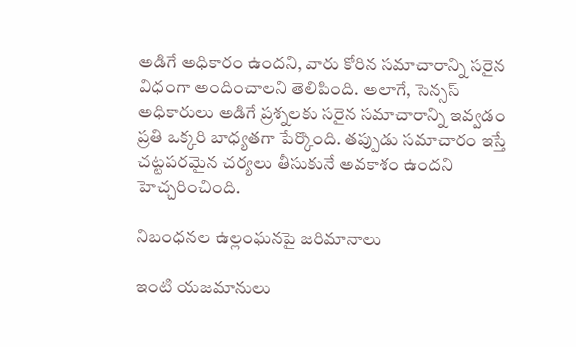అడిగే అధికారం ఉందని, వారు కోరిన సమాచారాన్ని సరైన విధంగా అందించాలని తెలిపింది. అలాగే, సెన్సస్ అధికారులు అడిగే ప్రశ్నలకు సరైన సమాచారాన్ని ఇవ్వడం ప్రతి ఒక్కరి బాధ్యతగా పేర్కొంది. తప్పుడు సమాచారం ఇస్తే చట్టపరమైన చర్యలు తీసుకునే అవకాశం ఉందని హెచ్చరించింది.

నిబంధనల ఉల్లంఘనపై జరిమానాలు

ఇంటి యజమానులు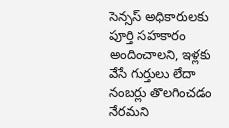సెన్సస్ అధికారులకు పూర్తి సహకారం అందించాలని, ఇళ్లకు వేసే గుర్తులు లేదా నంబర్లు తొలగించడం నేరమని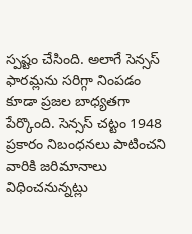స్పష్టం చేసింది. అలాగే సెన్సస్ ఫారమ్లను సరిగ్గా నింపడం కూడా ప్రజల బాధ్యతగా పేర్కొంది. సెన్సస్ చట్టం 1948 ప్రకారం నిబంధనలు పాటించని వారికి జరిమానాలు విధించనున్నట్లు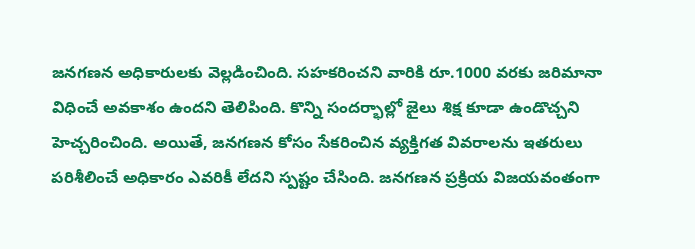జనగణన అధికారులకు వెల్లడించింది. సహకరించని వారికి రూ.1000 వరకు జరిమానా విధించే అవకాశం ఉందని తెలిపింది. కొన్ని సందర్భాల్లో జైలు శిక్ష కూడా ఉండొచ్చని హెచ్చరించింది. అయితే, జనగణన కోసం సేకరించిన వ్యక్తిగత వివరాలను ఇతరులు పరిశీలించే అధికారం ఎవరికీ లేదని స్పష్టం చేసింది. జనగణన ప్రక్రియ విజయవంతంగా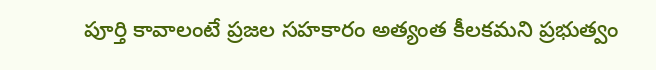పూర్తి కావాలంటే ప్రజల సహకారం అత్యంత కీలకమని ప్రభుత్వం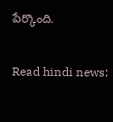పేర్కొంది.

Read hindi news: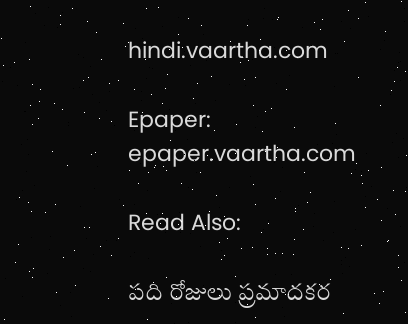hindi.vaartha.com

Epaper: epaper.vaartha.com

Read Also:

పది రోజులు ప్రమాదకర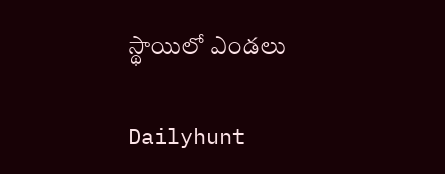స్థాయిలో ఎండలు

Dailyhunt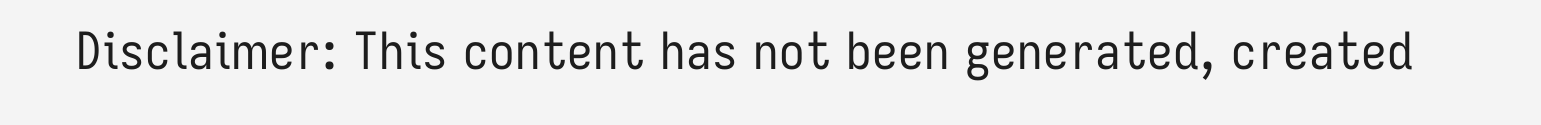Disclaimer: This content has not been generated, created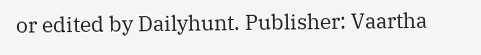or edited by Dailyhunt. Publisher: Vaartha